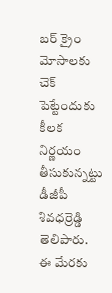బర్ క్రైం మోసాలకు చెక్ పెట్టేందుకు కీలక నిర్ణయం తీసుకున్నట్టు డీజీపీ శివధర్రెడ్డి తెలిపారు. ఈ మేరకు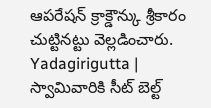ఆపరేషన్ క్రాక్డౌన్కు శ్రీకారం చుట్టినట్టు వెల్లడించారు.
Yadagirigutta | స్వామివారికి సీట్ బెల్ట్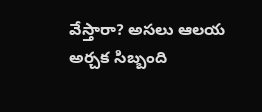వేస్తారా? అసలు ఆలయ అర్చక సిబ్బంది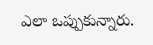ఎలా ఒప్పుకున్నారు.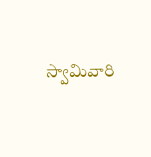స్వామివారి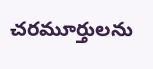చరమూర్తులను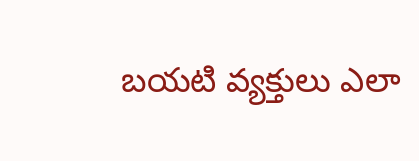బయటి వ్యక్తులు ఎలా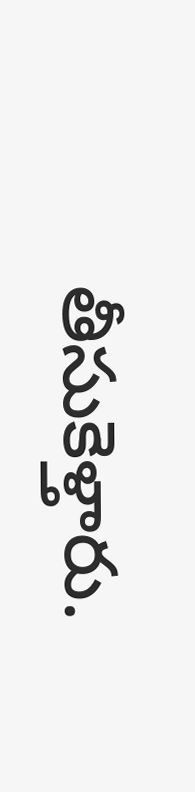తీసుకెళ్తారు.